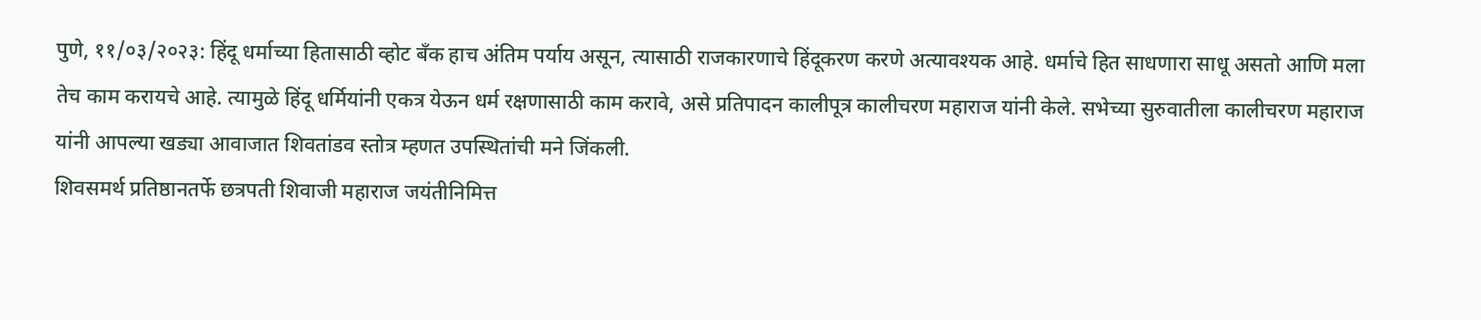पुणे, ११/०३/२०२३: हिंदू धर्माच्या हितासाठी व्होट बँक हाच अंतिम पर्याय असून, त्यासाठी राजकारणाचे हिंदूकरण करणे अत्यावश्यक आहे. धर्माचे हित साधणारा साधू असतो आणि मला तेच काम करायचे आहे. त्यामुळे हिंदू धर्मियांनी एकत्र येऊन धर्म रक्षणासाठी काम करावे, असे प्रतिपादन कालीपूत्र कालीचरण महाराज यांनी केले. सभेच्या सुरुवातीला कालीचरण महाराज यांनी आपल्या खड्या आवाजात शिवतांडव स्तोत्र म्हणत उपस्थितांची मने जिंकली.
शिवसमर्थ प्रतिष्ठानतर्फे छत्रपती शिवाजी महाराज जयंतीनिमित्त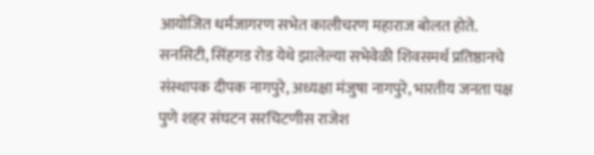आयोजित धर्मजागरण सभेत कालीचरण महाराज बोलत होते. सनसिटी, सिंहगड रोड येथे झालेल्या सभेवेळी शिवसमर्थ प्रतिष्ठानचे संस्थापक दीपक नागपुरे, अध्यक्षा मंजुषा नागपुरे, भारतीय जनता पक्ष पुणे शहर संघटन सरचिटणीस राजेश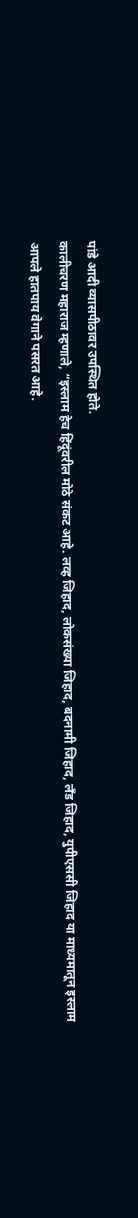पांडे आदी व्यासपीठावर उपस्थित होते.
कालीचरण महाराज म्हणाले, “इस्लाम हेच हिंदूंवरील मोठे संकट आहे. लव्ह जिहाद, लोकसंख्या जिहाद, बदनामी जिहाद, लँड जिहाद, युपीएससी जिहाद या माध्यमातून इस्लाम आपले हातपाय वेगाने पसरत आहे.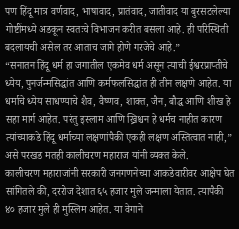पण हिंदू मात्र वर्णवाद, भाषावाद, प्रातंवाद, जातीवाद या बुरसटलेल्या गोष्टींमध्ये अडकून स्वतःचे विभाजन करीत बसला आहे. ही परिस्थिती बदलायची असेल तर आताच जागे होणे गरजेचे आहे.”
“सनातन हिंदू धर्म हा जगातील एकमेव धर्म असून त्याची ईश्वरप्राप्तीचे ध्येय, पुनर्जन्मसिद्धांत आणि कर्मफलसिद्धांत ही तीन लक्षणे आहेत. या धर्माचे ध्येय साधण्याचे शैव, वैष्णव, शाक्त, जैन, बौद्ध आणि शीख हे सहा मार्ग आहेत. परंतु इस्लाम आणि ख्रिश्चन हे धर्मच नाहीत कारण त्यांच्याकडे हिंदू धर्माच्या लक्षणांपैकी एकही लक्षण अस्तित्वात नाही,” असे परखड मतही कालीचरण महाराज यांनी व्यक्त केले.
कालीचरण महाराजांनी सरकारी जनगणनेच्या आकडेवारीवर आक्षेप घेत सांगितले की, दररोज देशात ६५ हजार मुले जन्माला येतात. त्यापैकी ४० हजार मुले ही मुस्लिम आहेत. या वेगाने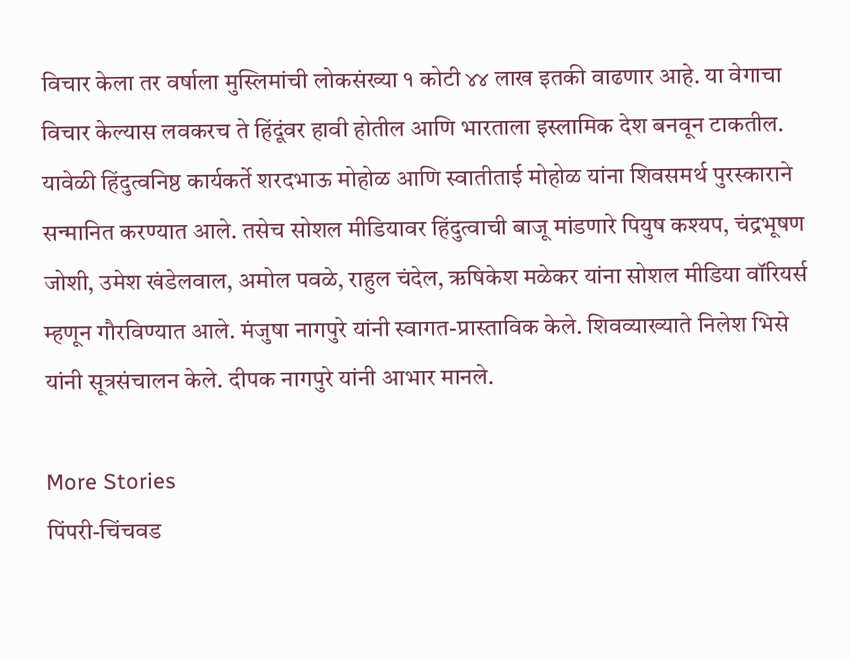विचार केला तर वर्षाला मुस्लिमांची लोकसंख्या १ कोटी ४४ लाख इतकी वाढणार आहे. या वेगाचा विचार केल्यास लवकरच ते हिंदूंवर हावी होतील आणि भारताला इस्लामिक देश बनवून टाकतील.
यावेळी हिंदुत्वनिष्ठ कार्यकर्ते शरदभाऊ मोहोळ आणि स्वातीताई मोहोळ यांना शिवसमर्थ पुरस्काराने सन्मानित करण्यात आले. तसेच सोशल मीडियावर हिंदुत्वाची बाजू मांडणारे पियुष कश्यप, चंद्रभूषण जोशी, उमेश खंडेलवाल, अमोल पवळे, राहुल चंदेल, ऋषिकेश मळेकर यांना सोशल मीडिया वॉरियर्स म्हणून गौरविण्यात आले. मंजुषा नागपुरे यांनी स्वागत-प्रास्ताविक केले. शिवव्याख्याते निलेश भिसे यांनी सूत्रसंचालन केले. दीपक नागपुरे यांनी आभार मानले.

More Stories
पिंपरी-चिंचवड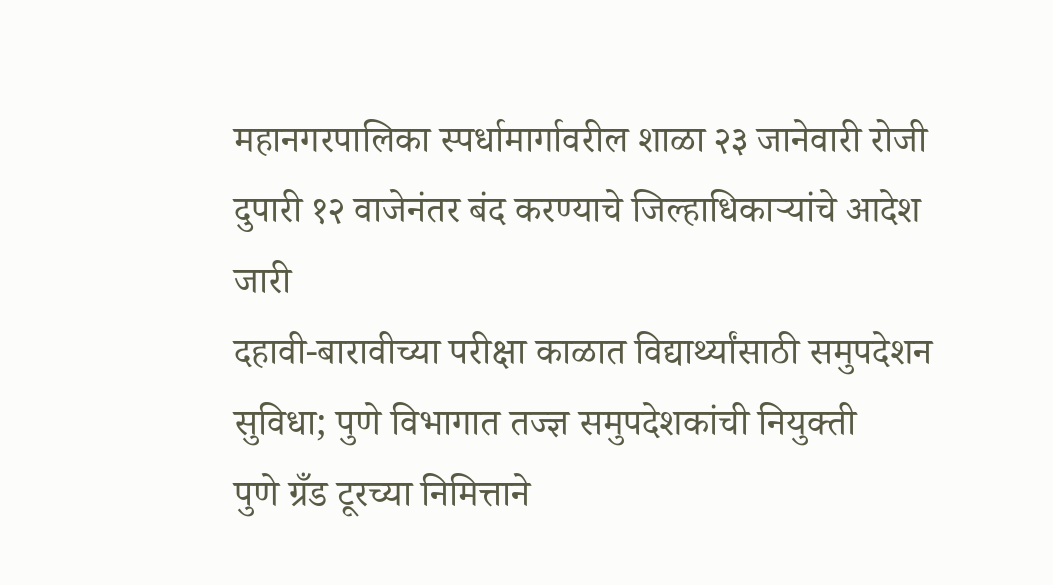महानगरपालिका स्पर्धामार्गावरील शाळा २३ जानेवारी रोजी दुपारी १२ वाजेनंतर बंद करण्याचे जिल्हाधिकाऱ्यांचे आदेश जारी
दहावी-बारावीच्या परीक्षा काळात विद्यार्थ्यांसाठी समुपदेशन सुविधा; पुणे विभागात तज्ज्ञ समुपदेशकांची नियुक्ती
पुणे ग्रँड टूरच्या निमित्ताने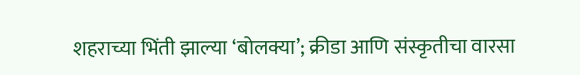शहराच्या भिंती झाल्या ‘बोलक्या’; क्रीडा आणि संस्कृतीचा वारसा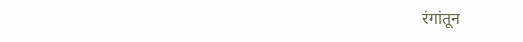रंगांतून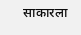साकारला